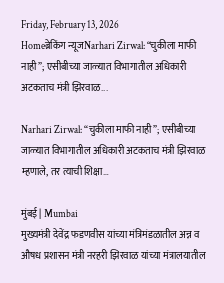Friday, February 13, 2026
Homeब्रेकिंग न्यूजNarhari Zirwal: “चुकीला माफी नाही”; एसीबीच्या जाळ्यात विभागातील अधिकारी अटकताच मंत्री झिरवाळ...

Narhari Zirwal: “चुकीला माफी नाही”; एसीबीच्या जाळ्यात विभागातील अधिकारी अटकताच मंत्री झिरवाळ म्हणाले, तर त्याची शिक्षा…

मुंबई | Mumbai
मुख्यमंत्री देवेंद्र फडणवीस यांच्या मंत्रिमंडळातील अन्न व औषध प्रशासन मंत्री नरहरी झिरवाळ यांच्या मंत्रालयातील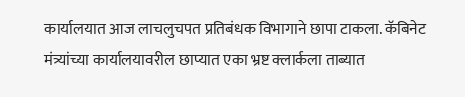कार्यालयात आज लाचलुचपत प्रतिबंधक विभागाने छापा टाकला. कॅबिनेट मंत्र्यांच्या कार्यालयावरील छाप्यात एका भ्रष्ट क्लार्कला ताब्यात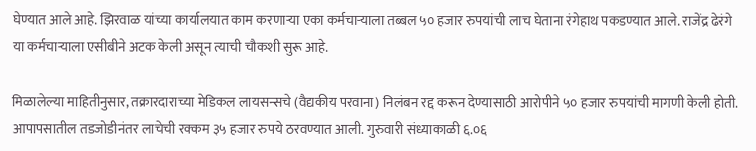घेण्यात आले आहे. झिरवाळ यांच्या कार्यालयात काम करणाऱ्या एका कर्मचाऱ्याला तब्बल ५० हजार रुपयांची लाच घेताना रंगेहाथ पकडण्यात आले. राजेंद्र ढेरंगे या कर्मचाऱ्याला एसीबीने अटक केली असून त्याची चौकशी सुरू आहे.

मिळालेल्या माहितीनुसार, तक्रारदाराच्या मेडिकल लायसन्सचे (वैद्यकीय परवाना) निलंबन रद्द करून देण्यासाठी आरोपीने ५० हजार रुपयांची मागणी केली होती. आपापसातील तडजोडीनंतर लाचेची रक्कम ३५ हजार रुपये ठरवण्यात आली. गुरुवारी संध्याकाळी ६.०६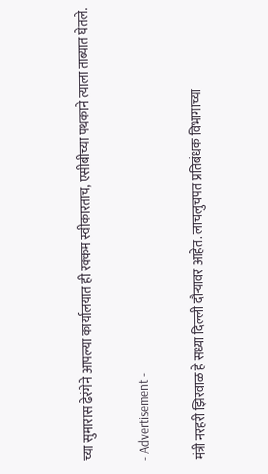च्या सुमारास ढेरंगेने आपल्या कार्यालयात ही रक्कम स्वीकारताच, एसीबीच्या पथकाने त्याला ताब्यात घेतले.

- Advertisement -

मंत्री नरहरी झिरवाळ हे सध्या दिल्ली दौऱ्यावर आहेत. लाचलुचपत प्रतिबंधक विभागाच्या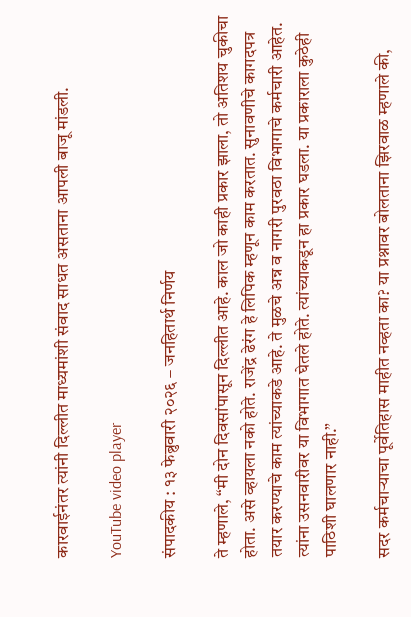कारवाईनंतर त्यांनी दिल्लीत माध्यमांशी संवाद साधत असताना आपली बाजू मांडली.

YouTube video player

संपादकीय : १३ फेब्रुवारी २०२६ – जनहितार्थ निर्णय

ते म्हणाले, “मी दोन दिवसांपासून दिल्लीत आहे. काल जो काही प्रकार झाला, तो अतिशय चुकीचा होता. असे व्हायला नको होते. राजेंद्र ढेरंग हे लिपिक म्हणून काम करतात. सुनावणीचे कागदपत्र तयार करण्याचे काम त्यांच्याकडे आहे. ते मुळचे अन्न व नागरी पुरवठा विभागाचे कर्मचारी आहेत. त्यांना उसनवारीवर या विभागात घेतले होते. त्यांच्याकडून हा प्रकार घडला. या प्रकाराला कुठेही पाठिशी घालणार नाही.”

सदर कर्मचाऱ्याचा पूर्वेतिहास माहीत नव्हता का? या प्रश्नावर बोलताना झिरवाळ म्हणाले की,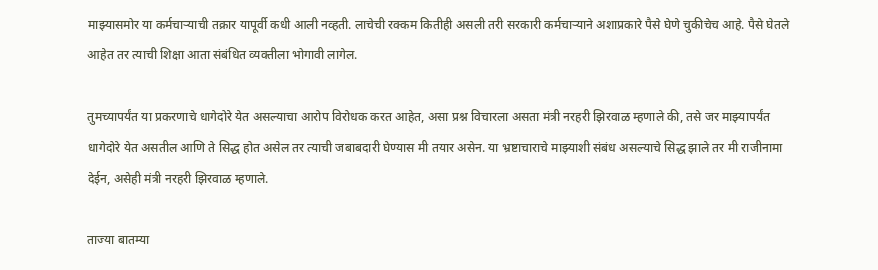माझ्यासमोर या कर्मचाऱ्याची तक्रार यापूर्वी कधी आली नव्हती. लाचेची रक्कम कितीही असली तरी सरकारी कर्मचाऱ्याने अशाप्रकारे पैसे घेणे चुकीचेच आहे. पैसे घेतले आहेत तर त्याची शिक्षा आता संबंधित व्यक्तीला भोगावी लागेल.

तुमच्यापर्यंत या प्रकरणाचे धागेदोरे येत असल्याचा आरोप विरोधक करत आहेत, असा प्रश्न विचारला असता मंत्री नरहरी झिरवाळ म्हणाले की, तसे जर माझ्यापर्यंत धागेदोरे येत असतील आणि ते सिद्ध होत असेल तर त्याची जबाबदारी घेण्यास मी तयार असेन. या भ्रष्टाचाराचे माझ्याशी संबंध असल्याचे सिद्ध झाले तर मी राजीनामा देईन, असेही मंत्री नरहरी झिरवाळ म्हणाले.

ताज्या बातम्या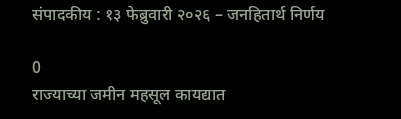संपादकीय : १३ फेब्रुवारी २०२६ – जनहितार्थ निर्णय

0
राज्याच्या जमीन महसूल कायद्यात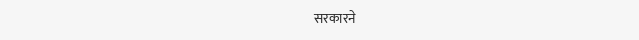सरकारने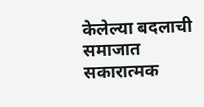केलेल्या बदलाची समाजात सकारात्मक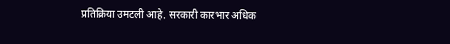प्रतिक्रिया उमटली आहे. सरकारी कारभार अधिक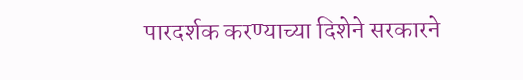पारदर्शक करण्याच्या दिशेने सरकारने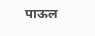पाऊल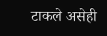टाकले असेही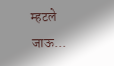म्हटले जाऊ...